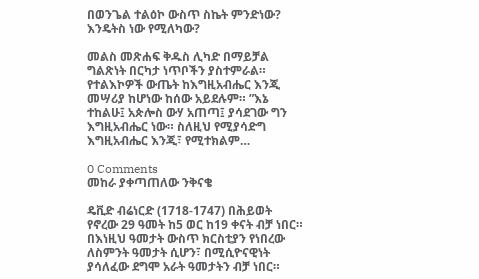በወንጌል ተልዕኮ ውስጥ ስኬት ምንድነው?  እንዴትስ ነው የሚለካው?

መልስ መጽሐፍ ቅዱስ ሊካድ በማይቻል ግልጽነት በርካታ ነጥቦችን ያስተምራል። የተልእኮዎች ውጤት ከእግዚአብሔር እንጂ መሣሪያ ከሆነው ከሰው አይደሉም። ”እኔ ተከልሁ፤ አጵሎስ ውሃ አጠጣ፤ ያሳደገው ግን እግዚአብሔር ነው። ስለዚህ የሚያሳድግ እግዚአብሔር እንጂ፣ የሚተክልም…

0 Comments
መከራ ያቀጣጠለው ንቅናቄ

ዴቪድ ብሬነርድ (1718-1747) በሕይወት የኖረው 29 ዓመት ከ5 ወር ከ19 ቀናት ብቻ ነበር። በእነዚህ ዓመታት ውስጥ ክርስቲያን የነበረው ለስምንት ዓመታት ሲሆን፣ በሚሲዮናዊነት ያሳለፈው ደግሞ አራት ዓመታትን ብቻ ነበር።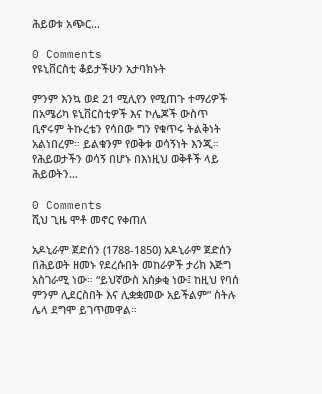ሕይወቱ አጭር…

0 Comments
የዩኒቨርስቲ ቆይታችሁን አታባክኑት

ምንም እንኳ ወደ 21 ሚሊየን የሚጠጉ ተማሪዎች በአሜሪካ ዩኒቨርስቲዎች እና ኮሌጆች ውስጥ ቢኖሩም ትኩረቴን የሳበው ግን የቁጥሩ ትልቅነት አልነበረም። ይልቁንም የወቅቱ ወሳኝነት እንጂ። የሕይወታችን ወሳኝ በሆኑ በእነዚህ ወቅቶች ላይ ሕይወትን…

0 Comments
ሺህ ጊዜ ሞቶ መኖር የቀጠለ

አዶኒራም ጀድሰን (1788-1850) አዶኒራም ጀድሰን በሕይወት ዘመኑ የደረሱበት መከራዎች ታሪክ እጅግ አስገራሚ ነው። “ይህኛውስ አሰቃቂ ነው፤ ከዚህ የባሰ ምንም ሊደርስበት እና ሊቋቋመው አይችልም” ስትሉ ሌላ ደግሞ ይገጥመዋል።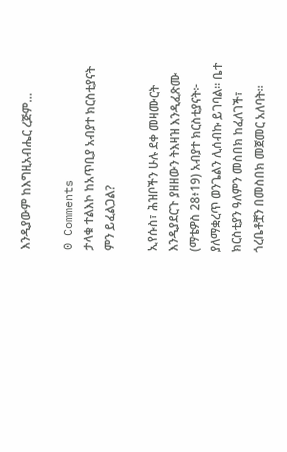እንዲያውም ከእግዚአብሔር ረጅም…

0 Comments
ታላቁ ተልእኮ ከአጥቢያ አብያተ ክርስቲያናት ምን ይፈልጋል?

ኢየሱስ፣ ሕዝቦችን ሁሉ ደቀ መዛሙርት እንዲያደርጉ ያዘዘውን ትእዛዝ እንዲፈጽሙ (ማቴዎስ 28፥19) አብያተ ክርስቲያናት፦  ያለማቋረጥ ወንጌልን ሊሰብኩ ይገባል። ቤተ ክርስቲያን ዓለምን መስበክ ከፈለገች፣ ጎረቤቶቿን በመስበክ መጀመር አለባት።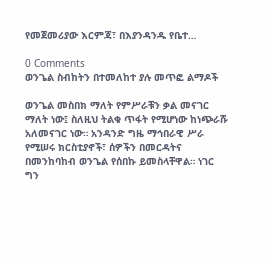የመጀመሪያው እርምጃ፣ በእያንዳንዱ የቤተ…

0 Comments
ወንጌል ስብከትን በተመለከተ ያሉ መጥፎ ልማዶች

ወንጌል መስበክ ማለት የምሥራቹን ቃል መናገር ማለት ነው፤ ስለዚህ ትልቁ ጥፋት የሚሆነው ከነጭራሹ አለመናገር ነው። አንዳንድ ግዜ ማኅበራዊ ሥራ የሚሠሩ ክርስቲያኖች፣ ሰዎችን በመርዳትና በመንከባከብ ወንጌል የሰበኩ ይመስላቸዋል። ነገር ግን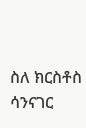ስለ ክርስቶስ ሳንናገር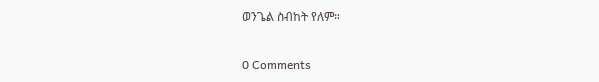ወንጌል ስብከት የለም።

0 Comments